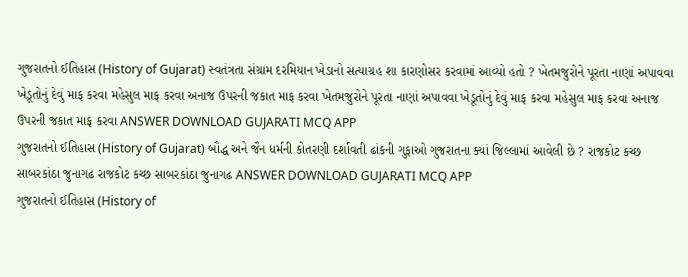ગુજરાતનો ઈતિહાસ (History of Gujarat) સ્વતંત્રતા સંગ્રામ દરમિયાન ખેડાનો સત્યાગ્રહ શા કારણોસર કરવામાં આવ્યો હતો ? ખેતમજુરોને પૂરતા નાણાં અપાવવા ખેડૂતોનું દેવું માફ કરવા મહેસુલ માફ કરવા અનાજ ઉપરની જકાત માફ કરવા ખેતમજુરોને પૂરતા નાણાં અપાવવા ખેડૂતોનું દેવું માફ કરવા મહેસુલ માફ કરવા અનાજ ઉપરની જકાત માફ કરવા ANSWER DOWNLOAD GUJARATI MCQ APP
ગુજરાતનો ઈતિહાસ (History of Gujarat) બૌદ્ધ અને જૈન ધર્મની કોતરણી દર્શાવતી ઢાંકની ગુફાઓ ગુજરાતના ક્યાં જિલ્લામાં આવેલી છે ? રાજકોટ કચ્છ સાબરકાંઠા જુનાગઢ રાજકોટ કચ્છ સાબરકાંઠા જુનાગઢ ANSWER DOWNLOAD GUJARATI MCQ APP
ગુજરાતનો ઈતિહાસ (History of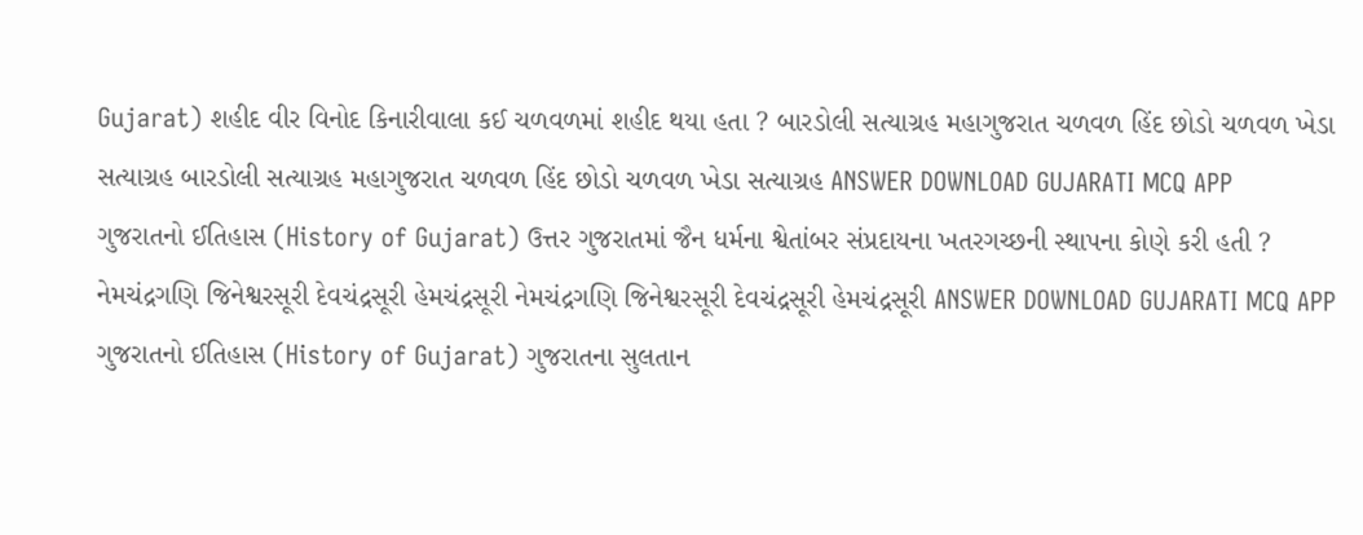Gujarat) શહીદ વીર વિનોદ કિનારીવાલા કઈ ચળવળમાં શહીદ થયા હતા ? બારડોલી સત્યાગ્રહ મહાગુજરાત ચળવળ હિંદ છોડો ચળવળ ખેડા સત્યાગ્રહ બારડોલી સત્યાગ્રહ મહાગુજરાત ચળવળ હિંદ છોડો ચળવળ ખેડા સત્યાગ્રહ ANSWER DOWNLOAD GUJARATI MCQ APP
ગુજરાતનો ઈતિહાસ (History of Gujarat) ઉત્તર ગુજરાતમાં જૈન ધર્મના શ્વેતાંબર સંપ્રદાયના ખતરગચ્છની સ્થાપના કોણે કરી હતી ? નેમચંદ્રગણિ જિનેશ્વરસૂરી દેવચંદ્રસૂરી હેમચંદ્રસૂરી નેમચંદ્રગણિ જિનેશ્વરસૂરી દેવચંદ્રસૂરી હેમચંદ્રસૂરી ANSWER DOWNLOAD GUJARATI MCQ APP
ગુજરાતનો ઈતિહાસ (History of Gujarat) ગુજરાતના સુલતાન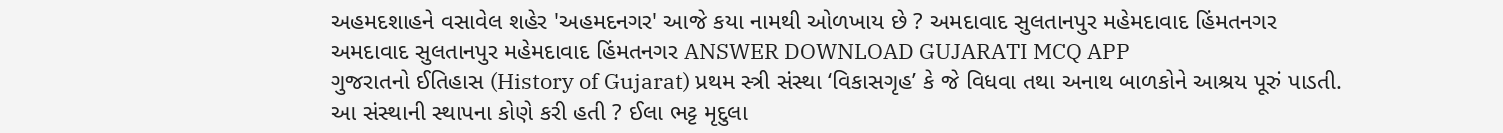અહમદશાહને વસાવેલ શહેર 'અહમદનગર' આજે કયા નામથી ઓળખાય છે ? અમદાવાદ સુલતાનપુર મહેમદાવાદ હિંમતનગર અમદાવાદ સુલતાનપુર મહેમદાવાદ હિંમતનગર ANSWER DOWNLOAD GUJARATI MCQ APP
ગુજરાતનો ઈતિહાસ (History of Gujarat) પ્રથમ સ્ત્રી સંસ્થા ‘વિકાસગૃહ’ કે જે વિધવા તથા અનાથ બાળકોને આશ્રય પૂરું પાડતી. આ સંસ્થાની સ્થાપના કોણે કરી હતી ? ઈલા ભટ્ટ મૃદુલા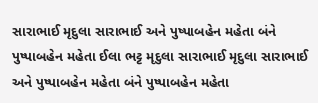સારાભાઈ મૃદુલા સારાભાઈ અને પુષ્પાબહેન મહેતા બંને પુષ્પાબહેન મહેતા ઈલા ભટ્ટ મૃદુલા સારાભાઈ મૃદુલા સારાભાઈ અને પુષ્પાબહેન મહેતા બંને પુષ્પાબહેન મહેતા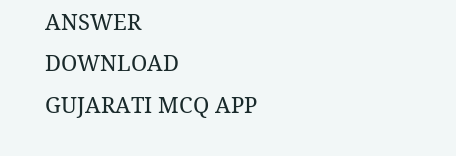ANSWER DOWNLOAD GUJARATI MCQ APP